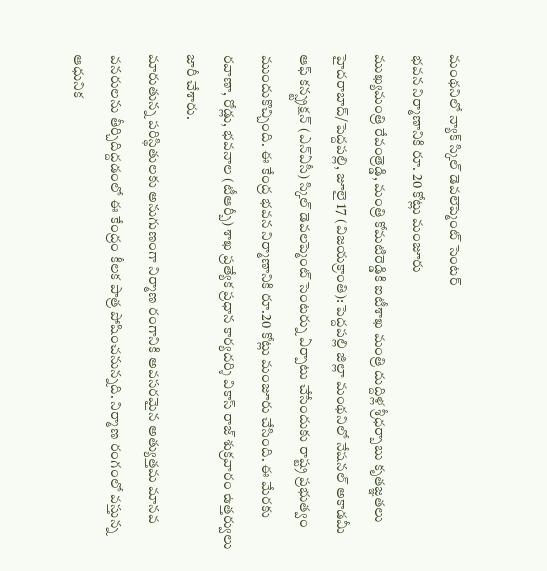మంథనిలో న్యాక్ స్కిల్ డెవలెప్మెంట్ సెంటర్
భవన నిర్మాణానికి రూ. 20 కోట్లు మంజూరు
ముఖ్యమంత్రి రేవంత్రెడ్డి, మంత్రి కోమటిరెడ్డికి ఐటీశాఖ మంత్రి దుద్దిళ్ల శ్రీధర్బాబు కృతజ్ఞతలు
హైదరాబాద్/పెద్దపల్లి, జూలై 17 (విజయక్రాంతి): పెద్దపల్లి జిల్లా మంథనిలో నేషనల్ అకాడమీ ఆఫ్ కన్స్ట్రక్షన్ (ఎన్ఏసీ) స్కిల్ డెవలప్మెంట్ సెంటర్ను ఏర్పాటు చేసేందుకు రాష్ట్ర ప్రభుత్వం ముందుకొచ్చింది. ఈ కేంద్ర భవన నిర్మాణానికి రూ.20 కోట్లు మంజూరు చేసింది. ఈ మేరకు రవాణా, రోడ్లు, భవనాల (టీఆర్బీ) శాఖ ప్రత్యేక ప్రధాన కార్యదర్శి వికాస్ రాజ్ శుక్రవారం ఉత్తర్వులు జారీ చేశారు.
మారుతున్న పరిస్థితులకు అనుగుణంగా నిర్మాణ రంగానికి అవసరమైన అత్యుత్తమ మానవ వనరులను తీర్చిదిద్దడంలో ఈ కేంద్రం కీలక పాత్ర పోషించనున్నది. నిర్మాణ రంగంలో వస్తున్న ఆధునిక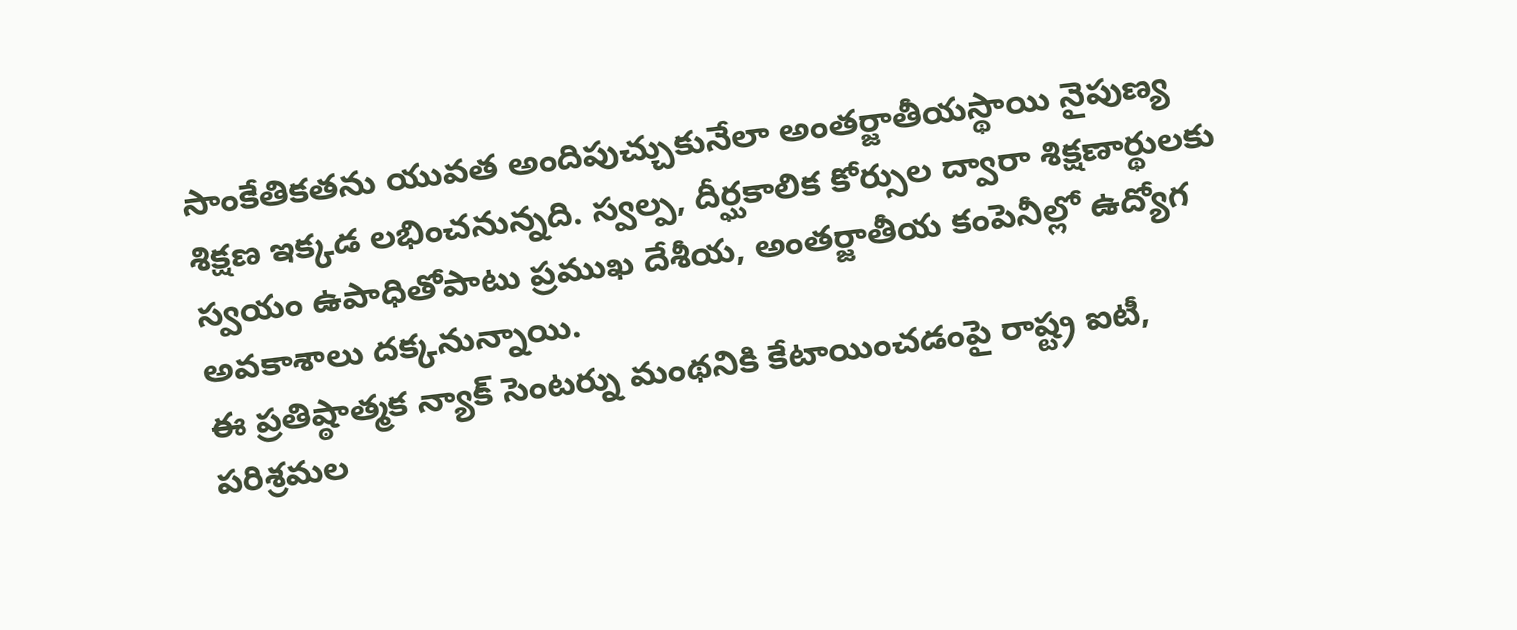సాంకేతికతను యువత అందిపుచ్చుకునేలా అంతర్జాతీయస్థాయి నైపుణ్య శిక్షణ ఇక్కడ లభించనున్నది. స్వల్ప, దీర్ఘకాలిక కోర్సుల ద్వారా శిక్షణార్థులకు స్వయం ఉపాధితోపాటు ప్రముఖ దేశీయ, అంతర్జాతీయ కంపెనీల్లో ఉద్యోగ అవకాశాలు దక్కనున్నాయి.
ఈ ప్రతిష్ఠాత్మక న్యాక్ సెంటర్ను మంథనికి కేటాయించడంపై రాష్ట్ర ఐటీ, పరిశ్రమల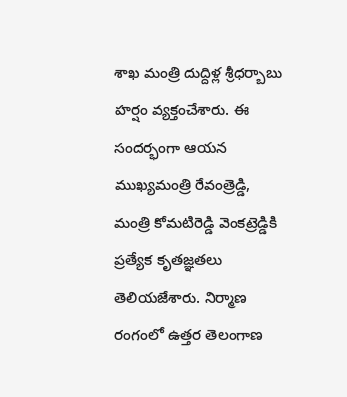శాఖ మంత్రి దుద్దిళ్ల శ్రీధర్బాబు హర్షం వ్యక్తంచేశారు. ఈ సందర్భంగా ఆయన ముఖ్యమంత్రి రేవంత్రెడ్డి, మంత్రి కోమటిరెడ్డి వెంకట్రెడ్డికి ప్రత్యేక కృతజ్ఞతలు తెలియజేశారు. నిర్మాణ రంగంలో ఉత్తర తెలంగాణ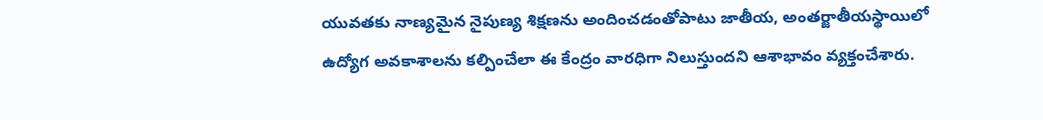యువతకు నాణ్యమైన నైపుణ్య శిక్షణను అందించడంతోపాటు జాతీయ, అంతర్జాతీయస్థాయిలో ఉద్యోగ అవకాశాలను కల్పించేలా ఈ కేంద్రం వారధిగా నిలుస్తుందని ఆశాభావం వ్యక్తంచేశారు.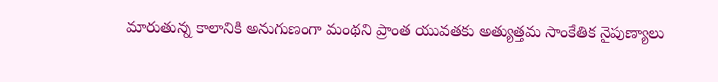మారుతున్న కాలానికి అనుగుణంగా మంథని ప్రాంత యువతకు అత్యుత్తమ సాంకేతిక నైపుణ్యాలు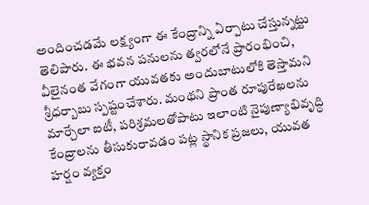అందించడమే లక్ష్యంగా ఈ కేంద్రాన్ని ఏర్పాటు చేస్తున్నట్టు తెలిపారు. ఈ భవన పనులను త్వరలోనే ప్రారంభించి, వీలైనంత వేగంగా యువతకు అందుబాటులోకి తెస్తామని శ్రీధర్బాబు స్పష్టంచేశారు. మంథని ప్రాంత రూపురేఖలను మార్చేలా ఐటీ, పరిశ్రమలతోపాటు ఇలాంటి నైపుణ్యాభివృద్ధి కేంద్రాలను తీసుకురావడం పట్ల స్థానిక ప్రజలు, యువత హర్షం వ్యక్తం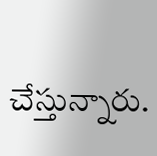చేస్తున్నారు.